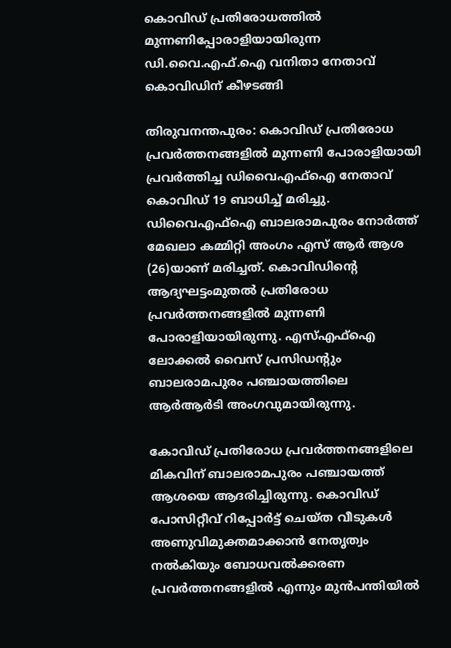കൊവിഡ് പ്രതിരോധത്തിൽ മുന്നണിപ്പോരാളിയായിരുന്ന ഡി.വൈ.എഫ്.ഐ വനിതാ നേതാവ് കൊവിഡിന് കീഴടങ്ങി

തിരുവനന്തപുരം: കൊവിഡ് പ്രതിരോധ പ്രവര്‍ത്തനങ്ങളില്‍ മുന്നണി പോരാളിയായി പ്രവര്‍ത്തിച്ച ഡിവൈഎഫ്‌ഐ നേതാവ് കൊവിഡ് 19 ബാധിച്ച് മരിച്ചു. ഡിവൈഎഫ്‌ഐ ബാലരാമപുരം നോര്‍ത്ത് മേഖലാ കമ്മിറ്റി അംഗം എസ് ആര്‍ ആശ (26)യാണ് മരിച്ചത്. കൊവിഡിന്റെ ആദ്യഘട്ടംമുതല്‍ പ്രതിരോധ പ്രവര്‍ത്തനങ്ങളില്‍ മുന്നണി പോരാളിയായിരുന്നു. എസ്എഫ്‌ഐ ലോക്കല്‍ വൈസ് പ്രസിഡന്റും ബാലരാമപുരം പഞ്ചായത്തിലെ ആര്‍ആര്‍ടി അംഗവുമായിരുന്നു.

കോവിഡ് പ്രതിരോധ പ്രവര്‍ത്തനങ്ങളിലെ മികവിന് ബാലരാമപുരം പഞ്ചായത്ത് ആശയെ ആദരിച്ചിരുന്നു. കൊവിഡ് പോസിറ്റീവ് റിപ്പോര്‍ട്ട് ചെയ്ത വീടുകള്‍ അണുവിമുക്തമാക്കാന്‍ നേതൃത്വം നല്‍കിയും ബോധവല്‍ക്കരണ പ്രവര്‍ത്തനങ്ങളില്‍ എന്നും മുന്‍പന്തിയില്‍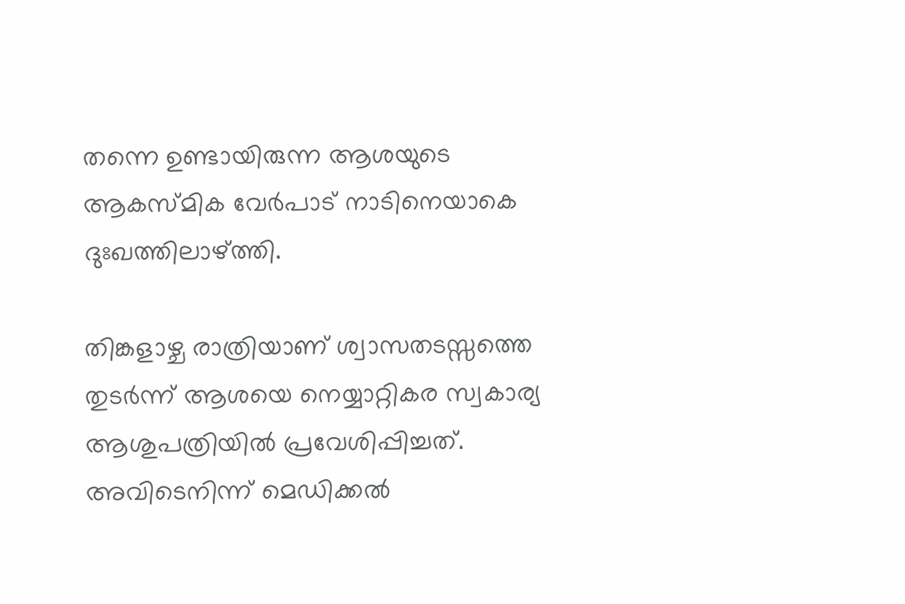തന്നെ ഉണ്ടായിരുന്ന ആശയുടെ ആകസ്മിക വേര്‍പാട് നാടിനെയാകെ ദുഃഖത്തിലാഴ്ത്തി.

തിങ്കളാഴ്ച രാത്രിയാണ് ശ്വാസതടസ്സത്തെ തുടര്‍ന്ന് ആശയെ നെയ്യാറ്റികര സ്വകാര്യ ആശുപത്രിയില്‍ പ്രവേശിപ്പിച്ചത്. അവിടെനിന്ന് മെഡിക്കല്‍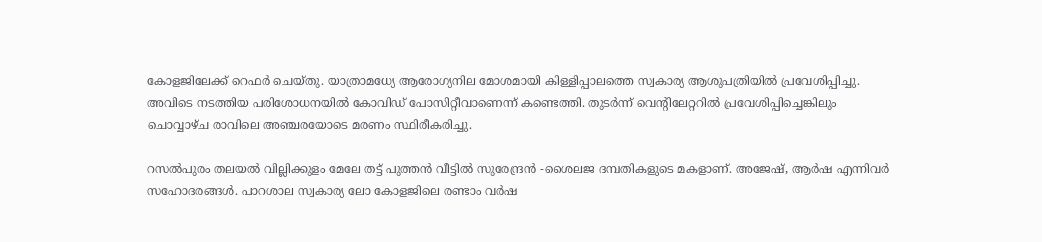കോളജിലേക്ക് റെഫര്‍ ചെയ്തു. യാത്രാമധ്യേ ആരോഗ്യനില മോശമായി കിള്ളിപ്പാലത്തെ സ്വകാര്യ ആശുപത്രിയില്‍ പ്രവേശിപ്പിച്ചു. അവിടെ നടത്തിയ പരിശോധനയില്‍ കോവിഡ് പോസിറ്റീവാണെന്ന് കണ്ടെത്തി. തുടര്‍ന്ന് വെന്റിലേറ്ററില്‍ പ്രവേശിപ്പിച്ചെങ്കിലും ചൊവ്വാഴ്ച രാവിലെ അഞ്ചരയോടെ മരണം സ്ഥിരീകരിച്ചു.

റസല്‍പുരം തലയല്‍ വില്ലിക്കുളം മേലേ തട്ട് പുത്തന്‍ വീട്ടില്‍ സുരേന്ദ്രന്‍ -ശൈലജ ദമ്പതികളുടെ മകളാണ്. അജേഷ്, ആര്‍ഷ എന്നിവര്‍ സഹോദരങ്ങള്‍. പാറശാല സ്വകാര്യ ലോ കോളജിലെ രണ്ടാം വര്‍ഷ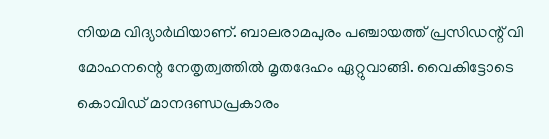നിയമ വിദ്യാര്‍ഥിയാണ്. ബാലരാമപുരം പഞ്ചായത്ത് പ്രസിഡന്റ് വി മോഹനന്റെ നേതൃത്വത്തില്‍ മൃതദേഹം ഏറ്റുവാങ്ങി. വൈകിട്ടോടെ കൊവിഡ് മാനദണ്ഡപ്രകാരം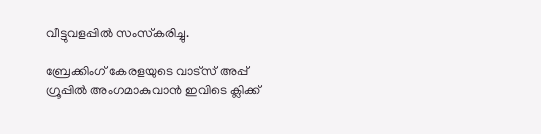വീട്ടുവളപ്പില്‍ സംസ്‌കരിച്ചു.

ബ്രേക്കിംഗ് കേരളയുടെ വാട്സ് അപ്പ് ഗ്രൂപ്പിൽ അംഗമാകുവാൻ ഇവിടെ ക്ലിക്ക്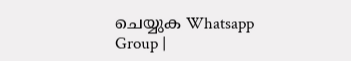ചെയ്യുക Whatsapp Group |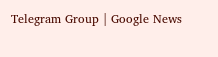Telegram Group | Google News